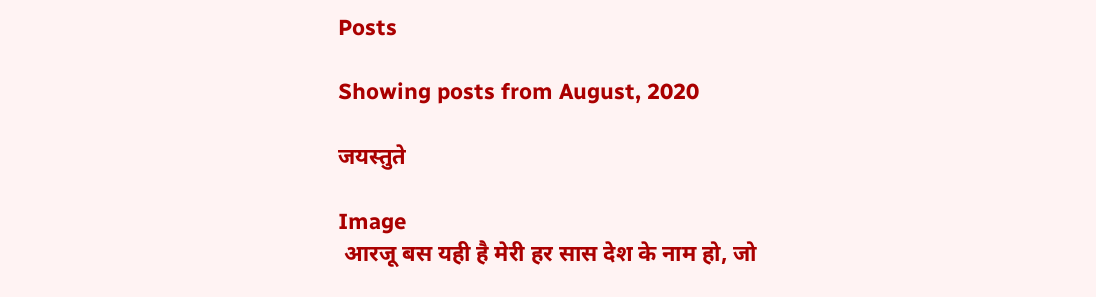Posts

Showing posts from August, 2020

जयस्तुते

Image
 आरजू बस यही है मेरी हर सास देश के नाम हो, जो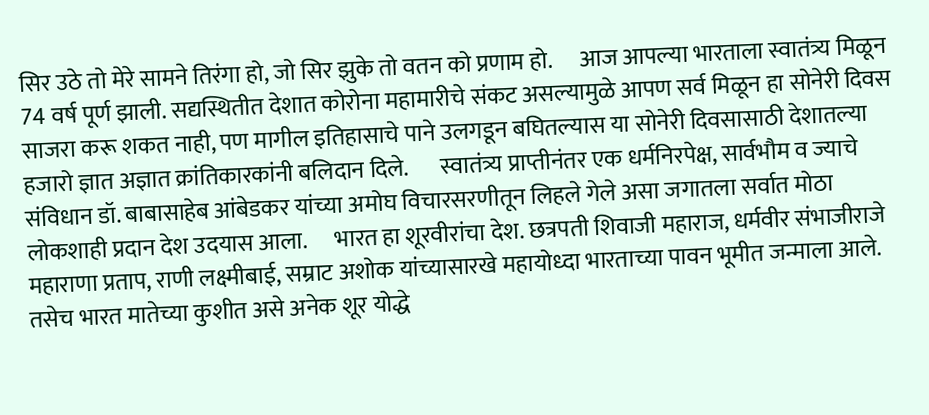सिर उठे तो मेरे सामने तिरंगा हो, जो सिर झुके तो वतन को प्रणाम हो.      आज आपल्या भारताला स्वातंत्र्य मिळून 74 वर्ष पूर्ण झाली. सद्यस्थितीत देशात कोरोना महामारीचे संकट असल्यामुळे आपण सर्व मिळून हा सोनेरी दिवस साजरा करू शकत नाही, पण मागील इतिहासाचे पाने उलगडून बघितल्यास या सोनेरी दिवसासाठी देशातल्या हजारो ज्ञात अज्ञात क्रांतिकारकांनी बलिदान दिले.       स्वातंत्र्य प्राप्तीनंतर एक धर्मनिरपेक्ष, सार्वभौम व ज्याचे संविधान डॉ. बाबासाहेब आंबेडकर यांच्या अमोघ विचारसरणीतून लिहले गेले असा जगातला सर्वात मोठा लोकशाही प्रदान देश उदयास आला.      भारत हा शूरवीरांचा देश. छत्रपती शिवाजी महाराज, धर्मवीर संभाजीराजे महाराणा प्रताप, राणी लक्ष्मीबाई, सम्राट अशोक यांच्यासारखे महायोध्दा भारताच्या पावन भूमीत जन्माला आले. तसेच भारत मातेच्या कुशीत असे अनेक शूर योद्धे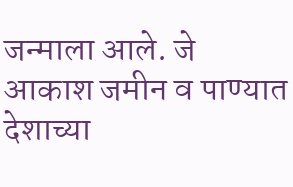जन्माला आले. जे आकाश जमीन व पाण्यात देशाच्या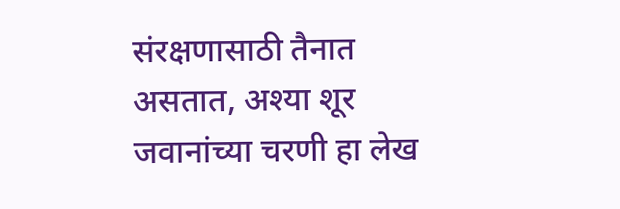संरक्षणासाठी तैनात असतात, अश्या शूर जवानांच्या चरणी हा लेख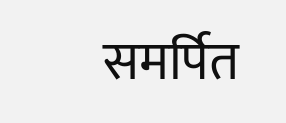समर्पित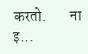करतो.        ना इ...